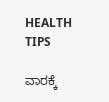HEALTH TIPS

ವಾರಕ್ಕೆ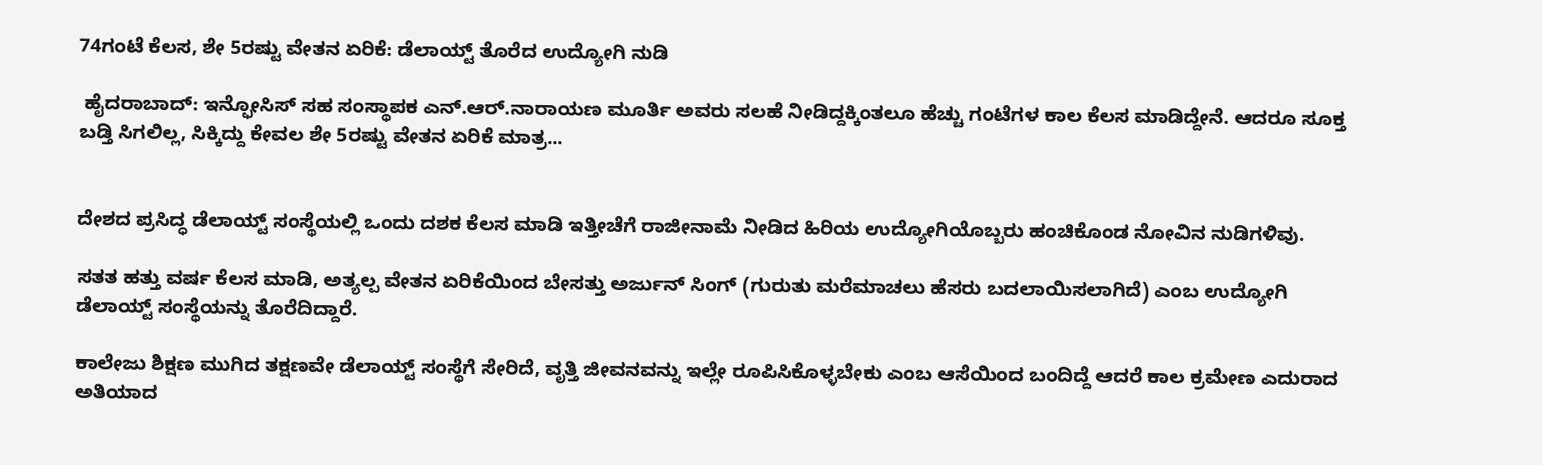74ಗಂಟೆ ಕೆಲಸ, ಶೇ 5ರಷ್ಟು ವೇತನ ಏರಿಕೆ: ಡೆಲಾಯ್ಟ್ ತೊರೆದ ಉದ್ಯೋಗಿ ನುಡಿ

 ಹೈದರಾಬಾದ್‌: ಇನ್ಫೋಸಿಸ್ ಸಹ ಸಂಸ್ಥಾಪಕ ಎನ್.ಆರ್.ನಾರಾಯಣ ಮೂರ್ತಿ ಅವರು ಸಲಹೆ ನೀಡಿದ್ದಕ್ಕಿಂತಲೂ ಹೆಚ್ಚು ಗಂಟೆಗಳ ಕಾಲ ಕೆಲಸ ಮಾಡಿದ್ದೇನೆ. ಆದರೂ ಸೂಕ್ತ ಬಡ್ತಿ ಸಿಗಲಿಲ್ಲ, ಸಿಕ್ಕಿದ್ದು ಕೇವಲ ಶೇ 5ರಷ್ಟು ವೇತನ ಏರಿಕೆ ಮಾತ್ರ...


ದೇಶದ ಪ್ರಸಿದ್ಧ ಡೆಲಾಯ್ಟ್‌ ಸಂಸ್ಥೆಯಲ್ಲಿ ಒಂದು ದಶಕ ಕೆಲಸ ಮಾಡಿ ಇತ್ತೀಚೆಗೆ ರಾಜೀನಾಮೆ ನೀಡಿದ ಹಿರಿಯ ಉದ್ಯೋಗಿಯೊಬ್ಬರು ಹಂಚಿಕೊಂಡ ನೋವಿನ ನುಡಿಗಳಿವು.

ಸತತ ಹತ್ತು ವರ್ಷ ಕೆಲಸ ಮಾಡಿ, ಅತ್ಯಲ್ಪ ವೇತನ ಏರಿಕೆಯಿಂದ ಬೇಸತ್ತು ಅರ್ಜುನ್ ಸಿಂಗ್ (ಗುರುತು ಮರೆಮಾಚಲು ಹೆಸರು ಬದಲಾಯಿಸಲಾಗಿದೆ) ಎಂಬ ಉದ್ಯೋಗಿ ಡೆಲಾಯ್ಟ್‌ ಸಂಸ್ಥೆಯನ್ನು ತೊರೆದಿದ್ದಾರೆ.

ಕಾಲೇಜು ಶಿಕ್ಷಣ ಮುಗಿದ ತಕ್ಷಣವೇ ಡೆಲಾಯ್ಟ್ ಸಂಸ್ಥೆಗೆ ಸೇರಿದೆ, ವೃತ್ತಿ ಜೀವನವನ್ನು ಇಲ್ಲೇ ರೂಪಿಸಿಕೊಳ್ಳಬೇಕು ಎಂಬ ಆಸೆಯಿಂದ ಬಂದಿದ್ದೆ ಆದರೆ ಕಾಲ ಕ್ರಮೇಣ ಎದುರಾದ ಅತಿಯಾದ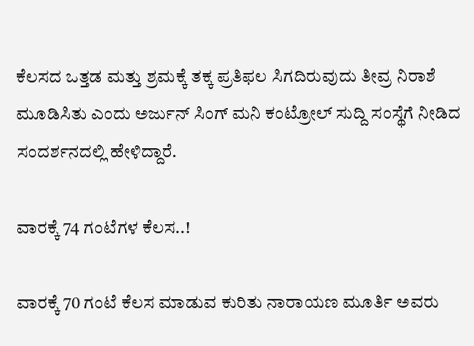ಕೆಲಸದ ಒತ್ತಡ ಮತ್ತು ಶ್ರಮಕ್ಕೆ ತಕ್ಕ ಪ್ರತಿಫಲ ಸಿಗದಿರುವುದು ತೀವ್ರ ನಿರಾಶೆ ಮೂಡಿಸಿತು ಎಂದು ಅರ್ಜುನ್ ಸಿಂಗ್ ಮನಿ ಕಂಟ್ರೋಲ್‌ ಸುದ್ದಿ ಸಂಸ್ಥೆಗೆ ನೀಡಿದ ಸಂದರ್ಶನದಲ್ಲಿ ಹೇಳಿದ್ದಾರೆ.

ವಾರಕ್ಕೆ 74 ಗಂಟೆಗಳ ಕೆಲಸ..!

ವಾರಕ್ಕೆ 70 ಗಂಟೆ ಕೆಲಸ ಮಾಡುವ ಕುರಿತು ನಾರಾಯಣ ಮೂರ್ತಿ ಅವರು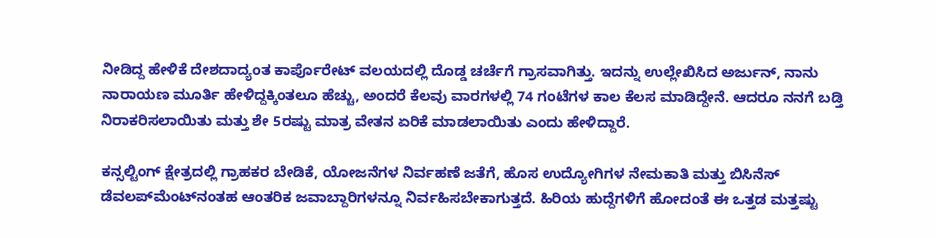ನೀಡಿದ್ದ ಹೇಳಿಕೆ ದೇಶದಾದ್ಯಂತ ಕಾರ್ಪೊರೇಟ್ ವಲಯದಲ್ಲಿ ದೊಡ್ಡ ಚರ್ಚೆಗೆ ಗ್ರಾಸವಾಗಿತ್ತು. ಇದನ್ನು ಉಲ್ಲೇಖಿಸಿದ ಅರ್ಜುನ್, ನಾನು ನಾರಾಯಣ ಮೂರ್ತಿ ಹೇಳಿದ್ದಕ್ಕಿಂತಲೂ ಹೆಚ್ಚು, ಅಂದರೆ ಕೆಲವು ವಾರಗಳಲ್ಲಿ 74 ಗಂಟೆಗಳ ಕಾಲ ಕೆಲಸ ಮಾಡಿದ್ದೇನೆ. ಆದರೂ ನನಗೆ ಬಡ್ತಿ ನಿರಾಕರಿಸಲಾಯಿತು ಮತ್ತು ಶೇ 5ರಷ್ಟು ಮಾತ್ರ ವೇತನ ಏರಿಕೆ ಮಾಡಲಾಯಿತು ಎಂದು ಹೇಳಿದ್ದಾರೆ.

ಕನ್ಸಲ್ಟಿಂಗ್ ಕ್ಷೇತ್ರದಲ್ಲಿ ಗ್ರಾಹಕರ ಬೇಡಿಕೆ, ಯೋಜನೆಗಳ ನಿರ್ವಹಣೆ ಜತೆಗೆ, ಹೊಸ ಉದ್ಯೋಗಿಗಳ ನೇಮಕಾತಿ ಮತ್ತು ಬಿಸಿನೆಸ್ ಡೆವಲಪ್‌ಮೆಂಟ್‌ನಂತಹ ಆಂತರಿಕ ಜವಾಬ್ದಾರಿಗಳನ್ನೂ ನಿರ್ವಹಿಸಬೇಕಾಗುತ್ತದೆ. ಹಿರಿಯ ಹುದ್ದೆಗಳಿಗೆ ಹೋದಂತೆ ಈ ಒತ್ತಡ ಮತ್ತಷ್ಟು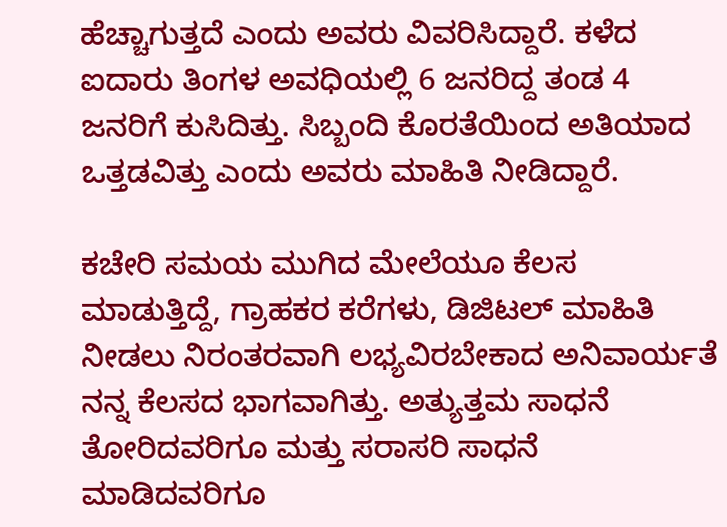ಹೆಚ್ಚಾಗುತ್ತದೆ ಎಂದು ಅವರು ವಿವರಿಸಿದ್ದಾರೆ. ಕಳೆದ ಐದಾರು ತಿಂಗಳ ಅವಧಿಯಲ್ಲಿ 6 ಜನರಿದ್ದ ತಂಡ 4 ಜನರಿಗೆ ಕುಸಿದಿತ್ತು. ಸಿಬ್ಬಂದಿ ಕೊರತೆಯಿಂದ ಅತಿಯಾದ ಒತ್ತಡವಿತ್ತು ಎಂದು ಅವರು ಮಾಹಿತಿ ನೀಡಿದ್ದಾರೆ.

ಕಚೇರಿ ಸಮಯ ಮುಗಿದ ಮೇಲೆಯೂ ಕೆಲಸ ಮಾಡುತ್ತಿದ್ದೆ, ಗ್ರಾಹಕರ ಕರೆಗಳು, ಡಿಜಿಟಲ್‌ ಮಾಹಿತಿ ನೀಡಲು ನಿರಂತರವಾಗಿ ಲಭ್ಯವಿರಬೇಕಾದ ಅನಿವಾರ್ಯತೆ ನನ್ನ ಕೆಲಸದ ಭಾಗವಾಗಿತ್ತು. ಅತ್ಯುತ್ತಮ ಸಾಧನೆ ತೋರಿದವರಿಗೂ ಮತ್ತು ಸರಾಸರಿ ಸಾಧನೆ ಮಾಡಿದವರಿಗೂ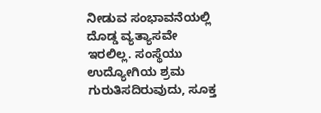ನೀಡುವ ಸಂಭಾವನೆಯಲ್ಲಿ ದೊಡ್ಡ ವ್ಯತ್ಯಾಸವೇ ಇರಲಿಲ್ಲ. ಸಂಸ್ಥೆಯು ಉದ್ಯೋಗಿಯ ಶ್ರಮ ಗುರುತಿಸದಿರುವುದು, ಸೂಕ್ತ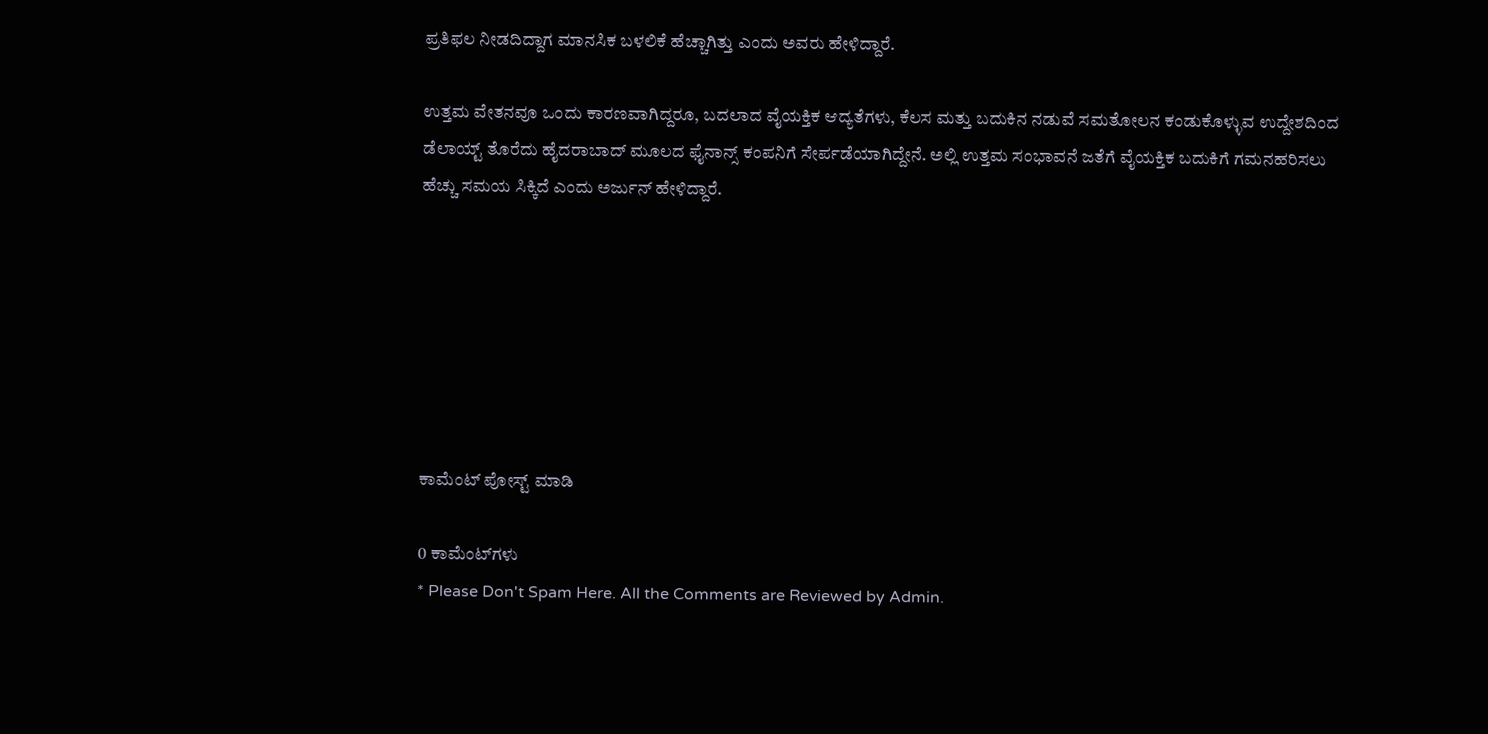ಪ್ರತಿಫಲ ನೀಡದಿದ್ದಾಗ ಮಾನಸಿಕ ಬಳಲಿಕೆ ಹೆಚ್ಚಾಗಿತ್ತು ಎಂದು ಅವರು ಹೇಳಿದ್ದಾರೆ.

ಉತ್ತಮ ವೇತನವೂ ಒಂದು ಕಾರಣವಾಗಿದ್ದರೂ, ಬದಲಾದ ವೈಯಕ್ತಿಕ ಆದ್ಯತೆಗಳು, ಕೆಲಸ ಮತ್ತು ಬದುಕಿನ ನಡುವೆ ಸಮತೋಲನ ಕಂಡುಕೊಳ್ಳುವ ಉದ್ದೇಶದಿಂದ ಡೆಲಾಯ್ಟ್‌ ತೊರೆದು ಹೈದರಾಬಾದ್‌ ಮೂಲದ ಫೈನಾನ್ಸ್ ಕಂಪನಿಗೆ ಸೇರ್ಪಡೆಯಾಗಿದ್ದೇನೆ. ಅಲ್ಲಿ ಉತ್ತಮ ಸಂಭಾವನೆ ಜತೆಗೆ ವೈಯಕ್ತಿಕ ಬದುಕಿಗೆ ಗಮನಹರಿಸಲು ಹೆಚ್ಚು ಸಮಯ ಸಿಕ್ಕಿದೆ ಎಂದು ಅರ್ಜುನ್ ಹೇಳಿದ್ದಾರೆ.







ಕಾಮೆಂಟ್‌‌ ಪೋಸ್ಟ್‌ ಮಾಡಿ

0 ಕಾಮೆಂಟ್‌ಗಳು
* Please Don't Spam Here. All the Comments are Reviewed by Admin.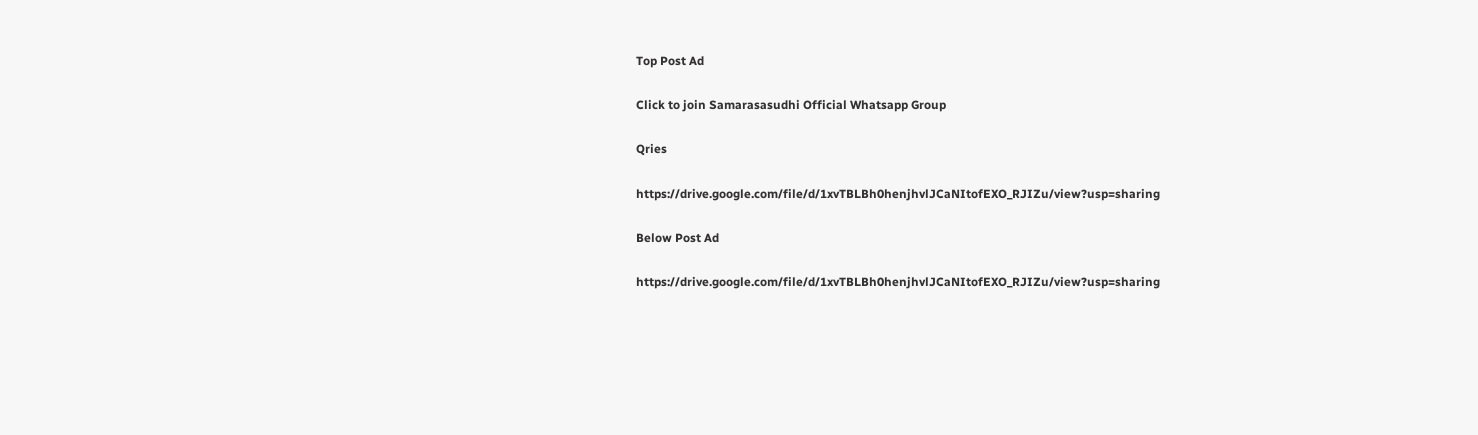Top Post Ad

Click to join Samarasasudhi Official Whatsapp Group

Qries

https://drive.google.com/file/d/1xvTBLBh0henjhvlJCaNItofEXO_RJIZu/view?usp=sharing

Below Post Ad

https://drive.google.com/file/d/1xvTBLBh0henjhvlJCaNItofEXO_RJIZu/view?usp=sharing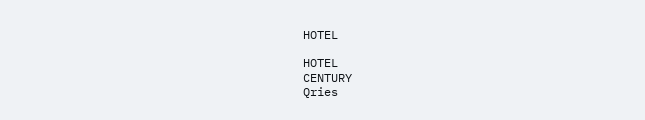HOTEL

HOTEL
CENTURY
Qries